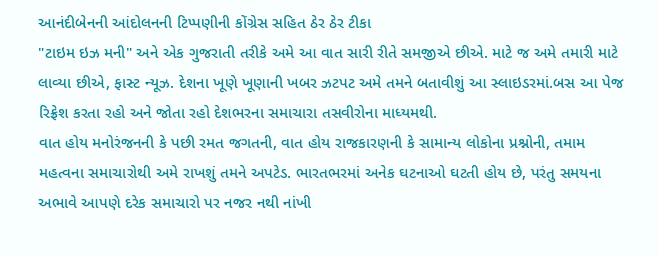આનંદીબેનની આંદોલનની ટિપ્પણીની કોંગ્રેસ સહિત ઠેર ઠેર ટીકા
"ટાઇમ ઇઝ મની" અને એક ગુજરાતી તરીકે અમે આ વાત સારી રીતે સમજીએ છીએ. માટે જ અમે તમારી માટે લાવ્યા છીએ, ફાસ્ટ ન્યૂઝ. દેશના ખૂણે ખૂણાની ખબર ઝટપટ અમે તમને બતાવીશું આ સ્લાઇડરમાં.બસ આ પેજ રિફ્રેશ કરતા રહો અને જોતા રહો દેશભરના સમાચારા તસવીરોના માધ્યમથી.
વાત હોય મનોરંજનની કે પછી રમત જગતની, વાત હોય રાજકારણની કે સામાન્ય લોકોના પ્રશ્નોની, તમામ મહત્વના સમાચારોથી અમે રાખશું તમને અપટેડ. ભારતભરમાં અનેક ઘટનાઓ ઘટતી હોય છે, પરંતુ સમયના અભાવે આપણે દરેક સમાચારો પર નજર નથી નાંખી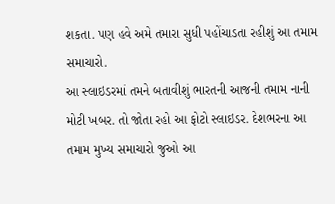શકતા. પણ હવે અમે તમારા સુધી પહોંચાડતા રહીશું આ તમામ સમાચારો.
આ સ્લાઇડરમાં તમને બતાવીશું ભારતની આજની તમામ નાની મોટી ખબર. તો જોતા રહો આ ફોટો સ્લાઇડર. દેશભરના આ તમામ મુખ્ય સમાચારો જુઓ આ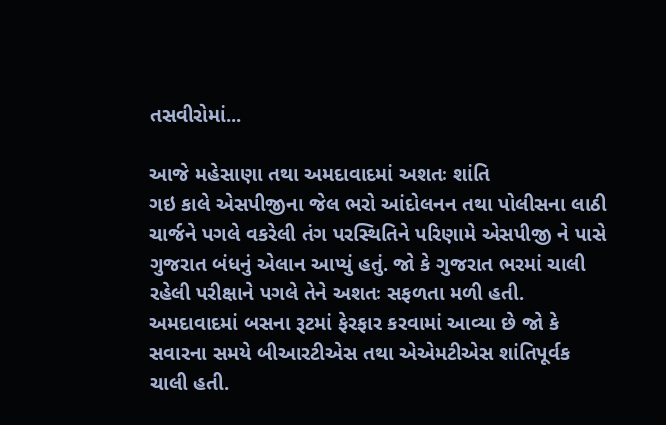તસવીરોમાં...

આજે મહેસાણા તથા અમદાવાદમાં અશતઃ શાંતિ
ગઇ કાલે એસપીજીના જેલ ભરો આંદોલનન તથા પોલીસના લાઠી ચાર્જને પગલે વકરેલી તંગ પરસ્થિતિને પરિણામે એસપીજી ને પાસે ગુજરાત બંધનું એલાન આપ્યું હતું. જો કે ગુજરાત ભરમાં ચાલી રહેલી પરીક્ષાને પગલે તેને અશતઃ સફળતા મળી હતી. અમદાવાદમાં બસના રૂટમાં ફેરફાર કરવામાં આવ્યા છે જો કે સવારના સમયે બીઆરટીએસ તથા એએમટીએસ શાંતિપૂર્વક ચાલી હતી.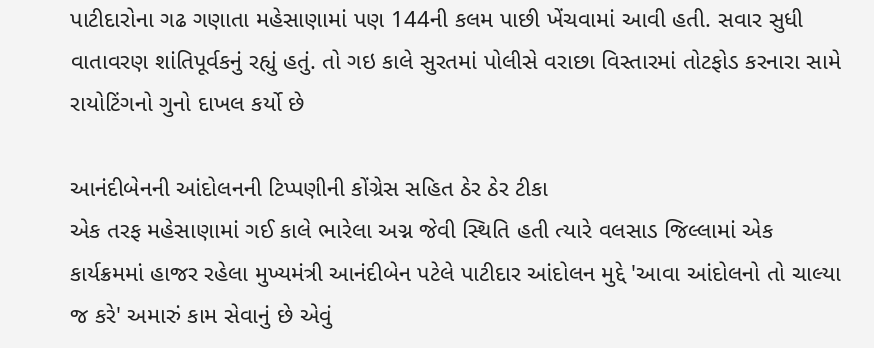પાટીદારોના ગઢ ગણાતા મહેસાણામાં પણ 144ની કલમ પાછી ખેંચવામાં આવી હતી. સવાર સુધી વાતાવરણ શાંતિપૂર્વકનું રહ્યું હતું. તો ગઇ કાલે સુરતમાં પોલીસે વરાછા વિસ્તારમાં તોટફોડ કરનારા સામે રાયોટિંગનો ગુનો દાખલ કર્યો છે

આનંદીબેનની આંદોલનની ટિપ્પણીની કોંગ્રેસ સહિત ઠેર ઠેર ટીકા
એક તરફ મહેસાણામાં ગઈ કાલે ભારેલા અગ્ન જેવી સ્થિતિ હતી ત્યારે વલસાડ જિલ્લામાં એક કાર્યક્રમમાં હાજર રહેલા મુખ્યમંત્રી આનંદીબેન પટેલે પાટીદાર આંદોલન મુદ્દે 'આવા આંદોલનો તો ચાલ્યા જ કરે' અમારું કામ સેવાનું છે એવું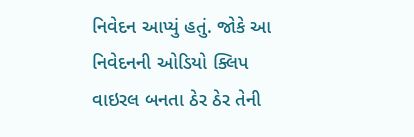નિવેદન આપ્યું હતું. જોકે આ નિવેદનની ઓડિયો ક્લિપ વાઇરલ બનતા ઠેર ઠેર તેની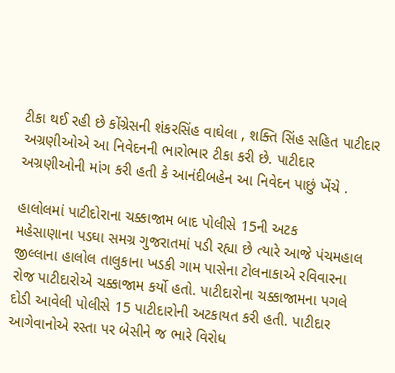ટીકા થઈ રહી છે કોંગ્રેસની શંકરસિંહ વાઘેલા , શક્તિ સિંહ સહિત પાટીદાર અગ્રણીઓએ આ નિવેદનની ભારોભાર ટીકા કરી છે. પાટીદાર અગ્રણીઓની માંગ કરી હતી કે આનંદીબહેન આ નિવેદન પાછું ખેંચે .

હાલોલમાં પાટીદોરાના ચક્કાજામ બાદ પોલીસે 15ની અટક
મહેસાણાના પડઘા સમગ્ર ગુજરાતમાં પડી રહ્યા છે ત્યારે આજે પંચમહાલ જીલ્લાના હાલોલ તાલુકાના ખડકી ગામ પાસેના ટોલનાકાએ રવિવારના રોજ પાટીદારોએ ચક્કાજામ કર્યો હતો. પાટીદારોના ચક્કાજામના પગલે દોડી આવેલી પોલીસે 15 પાટીદારોની અટકાયત કરી હતી. પાટીદાર આગેવાનોએ રસ્તા પર બેસીને જ ભારે વિરોધ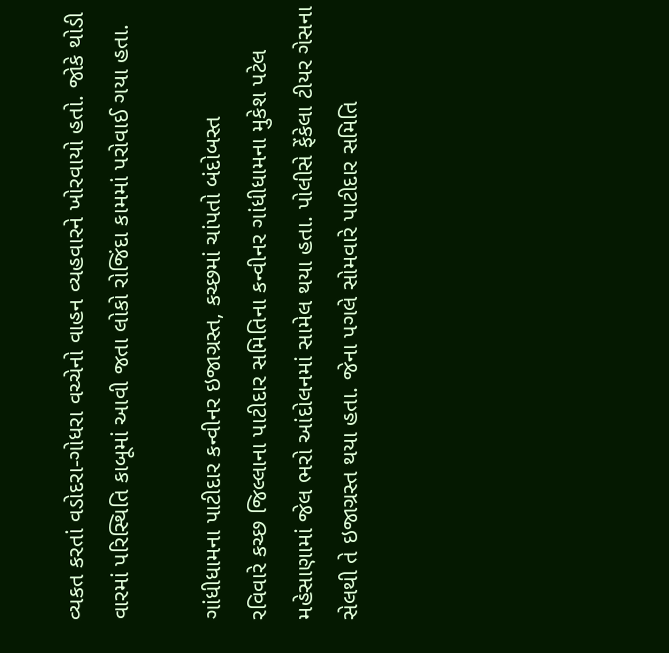વ્યકત કરતાં વડોદરા-ગોધરા વચ્ચેનો વાહન વ્યહવારને ખોરવાયો હતો. જોકે થોડી વારમાં પરિસ્થિતિ કાબૂમાં આવી જતા લોકો રોજિંદા કામમાં પરોવાઈ ગયા હતા.

ગાંધીધામના પાટીદાર કન્વીનર ઇજાગ્રસ્ત, કચ્છમાં ચાંપતો બંદોબસ્ત
રવિવારે કચ્છ જિલ્લાના પાટીદાર સમિતિના કન્વીનર ગાંધીધામના મુકેશ પટેલ મહેસાણામાં જેલ ભરો આંદોલનમાં સામેલ થયા હતા. પોલીસે ફેંકેલા ટીયર ગેસના સેલથી તે ઇજાગ્રસ્ત થયા હતા. જેના પગલે સોમવારે પાટીદાર સમિતિ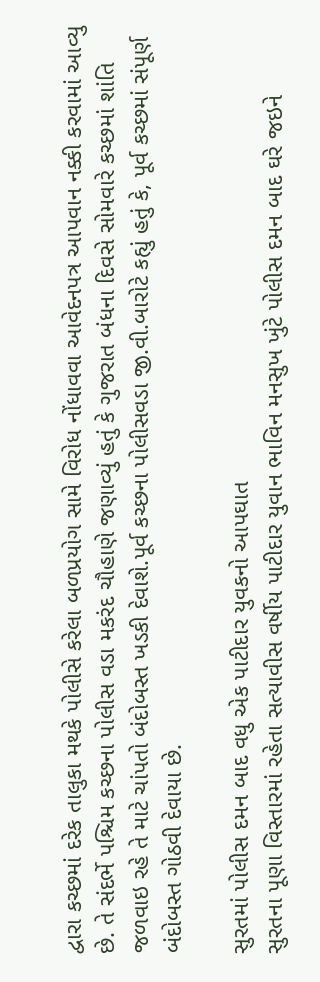દ્વારા કચ્છમાં દરેક તાલુકા મથકે પોલીસે કરેલા બળપ્રયોગ સામે વિરોધ નોંધાવવા આવેદનપત્ર આપવાન નક્કી કરવામાં આવ્યુ છે. તે સંદર્ભે પશ્ચિમ કચ્છના પોલીસ વડા મકરંદ ચૌહાણે જણાવ્યું હતું કે ગુજરાત બંધના દિવસે સોમવારે કચ્છમાં શાંતિ જળવાઇ રહે તે માટે ચાંપતો બંદોબસ્ત ખડકી દેવાશે.પૂર્વ કચ્છના પોલીસવડા જી.વી.બારોટે કહ્યું હતું કે, પૂર્વ કચ્છમાં સંપૂર્ણ બંદોબસ્ત ગોઠવી દેવાયા છે.

સુરતમાં પોલીસ દમન બાદ વધુ એક પાટીદાર યુવકનો આપઘાત
સુરતના પૂણા વિસ્તારમાં રહેતા સત્યાવીસ વર્ષીય પાટીદાર યુવાન ભાવિન મનસુખ ખુંટે પોલીસ દમન બાદ ઘરે જઇને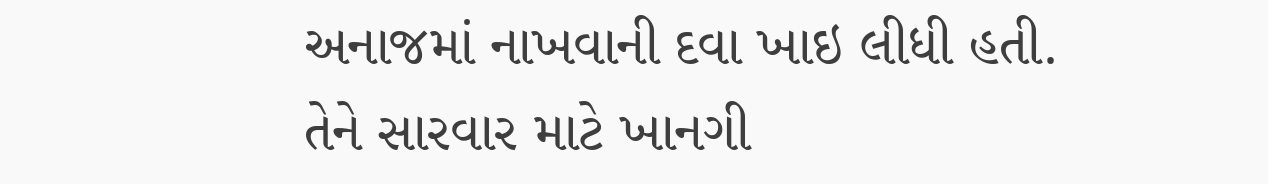અનાજમાં નાખવાની દવા ખાઇ લીધી હતી. તેને સારવાર માટે ખાનગી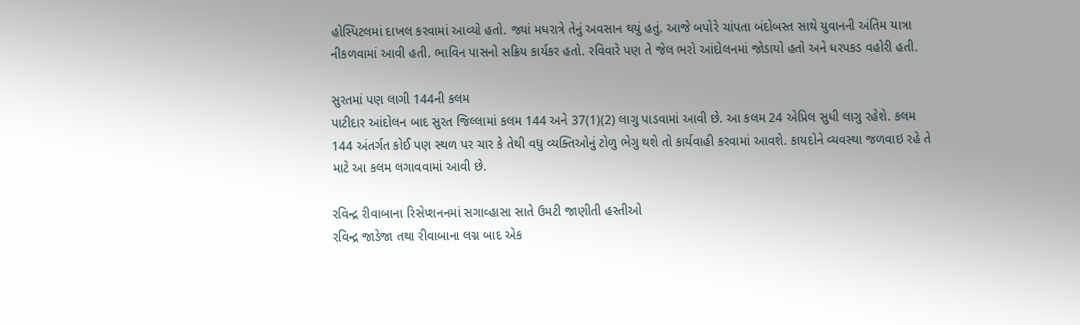હોસ્પિટલમાં દાખલ કરવામાં આવ્યો હતો. જ્યાં મધરાત્રે તેનું અવસાન થયું હતું. આજે બપોરે ચાંપતા બંદોબસ્ત સાથે યુવાનની અંતિમ યાત્રા નીકળવામાં આવી હતી. ભાવિન પાસનો સક્રિય કાર્યકર હતો. રવિવારે પણ તે જેલ ભરો આંદોલનમાં જોડાયો હતો અને ધરપકડ વહોરી હતી.

સુરતમાં પણ લાગી 144ની કલમ
પાટીદાર આંદોલન બાદ સુરત જિલ્લામાં કલમ 144 અને 37(1)(2) લાગુ પાડવામાં આવી છે. આ કલમ 24 એપ્રિલ સુધી લાગુ રહેશે. કલમ 144 અંતર્ગત કોઈ પણ સ્થળ પર ચાર કે તેથી વધુ વ્યક્તિઓનું ટોળુ ભેગુ થશે તો કાર્યવાહી કરવામાં આવશે. કાયદોને વ્યવસ્થા જળવાઇ રહે તે માટે આ કલમ લગાવવામાં આવી છે.

રવિન્દ્ર રીવાબાના રિસેપ્શનનમાં સગાવ્હાસા સાતે ઉમટી જાણીતી હસ્તીઓ
રવિન્દ્ર જાડેજા તથા રીવાબાના લગ્ન બાદ એક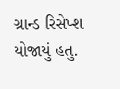ગ્રાન્ડ રિસેપ્શ યોજાયું હતુ.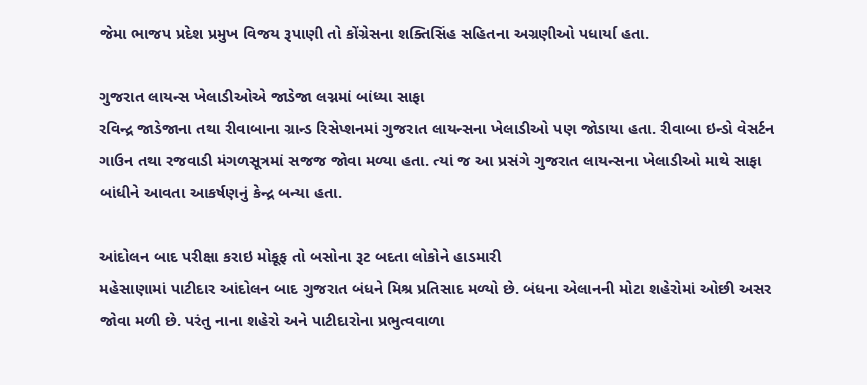જેમા ભાજપ પ્રદેશ પ્રમુખ વિજય રૂપાણી તો કોંગ્રેસના શક્તિસિંહ સહિતના અગ્રણીઓ પધાર્યા હતા.

ગુજરાત લાયન્સ ખેલાડીઓએ જાડેજા લગ્નમાં બાંધ્યા સાફા
રવિન્દ્ર જાડેજાના તથા રીવાબાના ગ્રાન્ડ રિસેપ્શનમાં ગુજરાત લાયન્સના ખેલાડીઓ પણ જોડાયા હતા. રીવાબા ઇન્ડો વેસર્ટન ગાઉન તથા રજવાડી મંગળસૂત્રમાં સજજ જોવા મળ્યા હતા. ત્યાં જ આ પ્રસંગે ગુજરાત લાયન્સના ખેલાડીઓ માથે સાફા બાંધીને આવતા આકર્ષણનું કેન્દ્ર બન્યા હતા.

આંદોલન બાદ પરીક્ષા કરાઇ મોકૂફ તો બસોના રૂટ બદતા લોકોને હાડમારી
મહેસાણામાં પાટીદાર આંદોલન બાદ ગુજરાત બંધને મિશ્ર પ્રતિસાદ મળ્યો છે. બંધના એલાનની મોટા શહેરોમાં ઓછી અસર જોવા મળી છે. પરંતુ નાના શહેરો અને પાટીદારોના પ્રભુત્વવાળા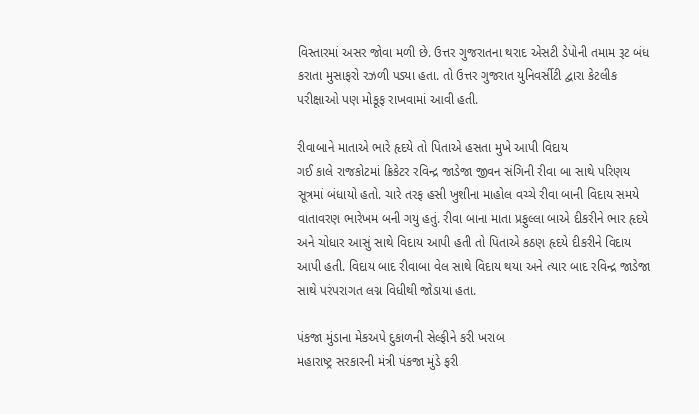વિસ્તારમાં અસર જોવા મળી છે. ઉત્તર ગુજરાતના થરાદ એસટી ડેપોની તમામ રૂટ બંધ કરાતા મુસાફરો રઝળી પડ્યા હતા. તો ઉત્તર ગુજરાત યુનિવર્સીટી દ્વારા કેટલીક પરીક્ષાઓ પણ મોકૂફ રાખવામાં આવી હતી.

રીવાબાને માતાએ ભારે હૃદયે તો પિતાએ હસતા મુખે આપી વિદાય
ગઈ કાલે રાજકોટમાં ક્રિકેટર રવિન્દ્ર જાડેજા જીવન સંગિની રીવા બા સાથે પરિણય સૂત્રમાં બંધાયો હતો. ચારે તરફ હસી ખુશીના માહોલ વચ્ચે રીવા બાની વિદાય સમયે વાતાવરણ ભારેખમ બની ગયુ હતું. રીવા બાના માતા પ્રફુલ્લા બાએ દીકરીને ભાર હૃદયે અને ચોધાર આસું સાથે વિદાય આપી હતી તો પિતાએ કઠણ હૃદયે દીકરીને વિદાય આપી હતી. વિદાય બાદ રીવાબા વેલ સાથે વિદાય થયા અને ત્યાર બાદ રવિન્દ્ર જાડેજા સાથે પરંપરાગત લગ્ન વિધીથી જોડાયા હતા.

પંકજા મુંડાના મેકઅપે દુકાળની સેલ્ફીને કરી ખરાબ
મહારાષ્ટ્ર સરકારની મંત્રી પંકજા મુંડે ફરી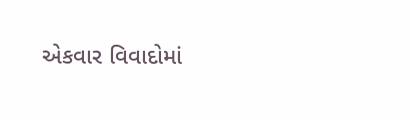એકવાર વિવાદોમાં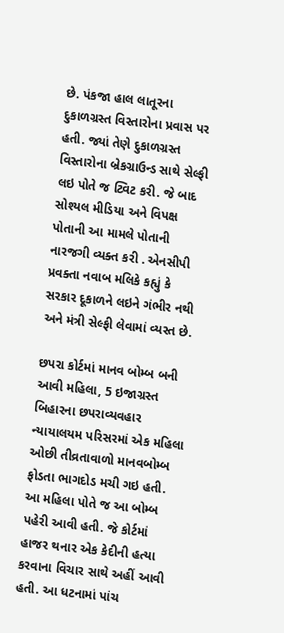છે. પંકજા હાલ લાતૂરના દુકાળગ્રસ્ત વિસ્તારોના પ્રવાસ પર હતી. જ્યાં તેણે દુકાળગ્રસ્ત વિસ્તારોના બ્રેકગ્રાઉન્ડ સાથે સેલ્ફી લઇ પોતે જ ટ્વિટ કરી. જે બાદ સોશ્યલ મીડિયા અને વિપક્ષ પોતાની આ મામલે પોતાની નારજગી વ્યક્ત કરી . એનસીપી પ્રવક્તા નવાબ મલિકે કહ્યું કે સરકાર દૂકાળને લઇને ગંભીર નથી અને મંત્રી સેલ્ફી લેવામાં વ્યસ્ત છે.

છપરા કોર્ટમાં માનવ બોમ્બ બની આવી મહિલા, 5 ઇજાગ્રસ્ત
બિહારના છપરાવ્યવહાર ન્યાયાલયમ પરિસરમાં એક મહિલા ઓછી તીવ્રતાવાળો માનવબોમ્બ ફોડતા ભાગદોડ મચી ગઇ હતી. આ મહિલા પોતે જ આ બોમ્બ પહેરી આવી હતી. જે કોર્ટમાં હાજર થનાર એક કેદીની હત્યા કરવાના વિચાર સાથે અહીં આવી હતી. આ ધટનામાં પાંચ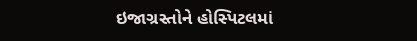ઇજાગ્રસ્તોને હોસ્પિટલમાં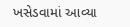ખસેડવામાં આવ્યા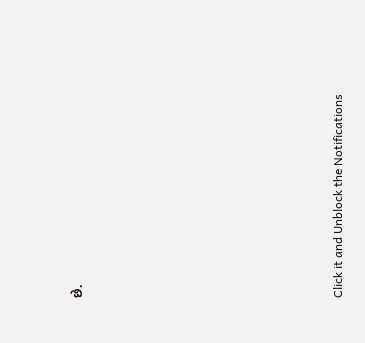છે.












Click it and Unblock the Notifications